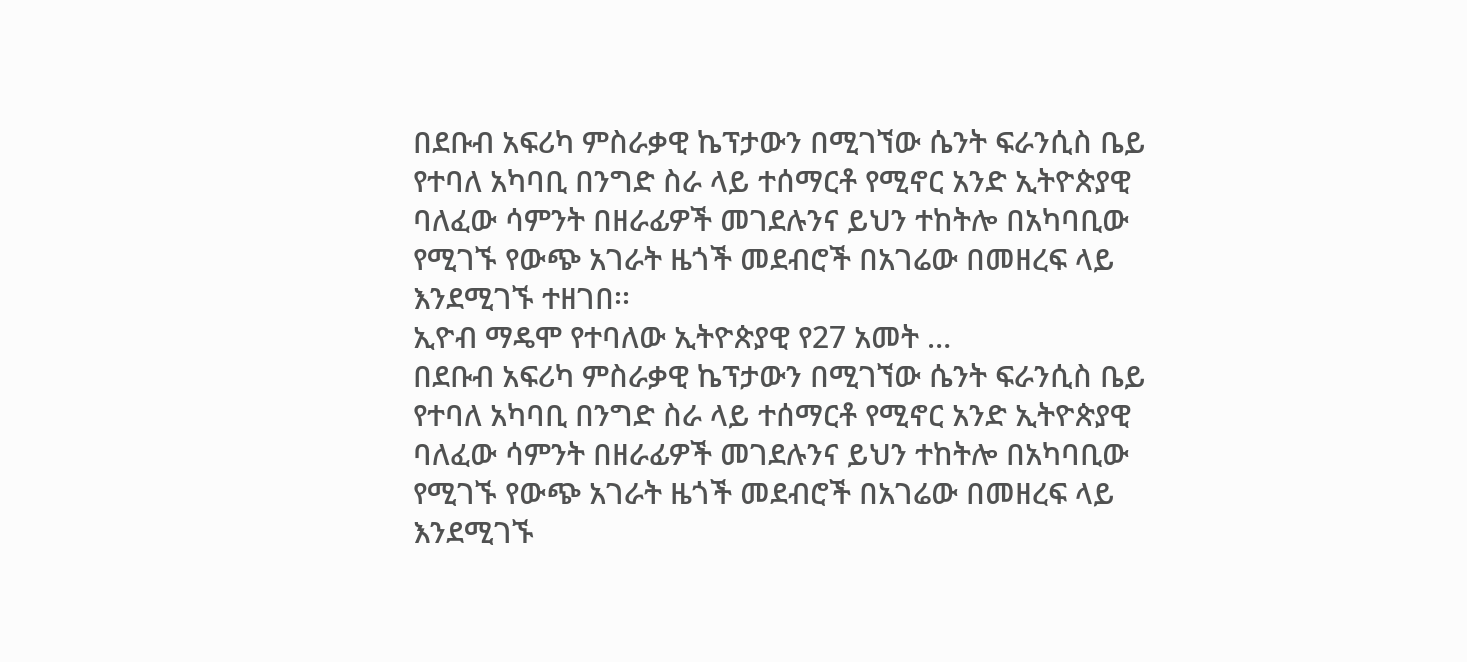በደቡብ አፍሪካ ምስራቃዊ ኬፕታውን በሚገኘው ሴንት ፍራንሲስ ቤይ የተባለ አካባቢ በንግድ ስራ ላይ ተሰማርቶ የሚኖር አንድ ኢትዮጵያዊ ባለፈው ሳምንት በዘራፊዎች መገደሉንና ይህን ተከትሎ በአካባቢው የሚገኙ የውጭ አገራት ዜጎች መደብሮች በአገሬው በመዘረፍ ላይ እንደሚገኙ ተዘገበ፡፡
ኢዮብ ማዴሞ የተባለው ኢትዮጵያዊ የ27 አመት …
በደቡብ አፍሪካ ምስራቃዊ ኬፕታውን በሚገኘው ሴንት ፍራንሲስ ቤይ የተባለ አካባቢ በንግድ ስራ ላይ ተሰማርቶ የሚኖር አንድ ኢትዮጵያዊ ባለፈው ሳምንት በዘራፊዎች መገደሉንና ይህን ተከትሎ በአካባቢው የሚገኙ የውጭ አገራት ዜጎች መደብሮች በአገሬው በመዘረፍ ላይ እንደሚገኙ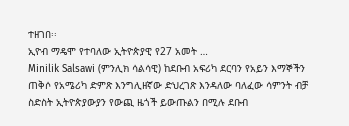ተዘገበ፡፡
ኢዮብ ማዴሞ የተባለው ኢትዮጵያዊ የ27 አመት …
Minilik Salsawi (ምንሊክ ሳልሳዊ) ከደቡብ አፍሪካ ደርባን የአይን እማኞችን ጠቅሶ የአሜሪካ ድምጽ እንግሊዘኛው ድህረገጽ እንዳለው ባለፈው ሳምንት ብቻ ስድስት ኢትዮጵያውያን የውጪ ዜጎች ይውጡልን በሚሉ ደቡብ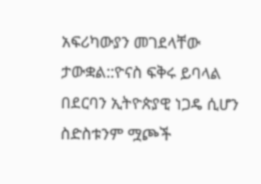አፍሪካውያን መገደላቸው ታውቋል::ዮናስ ፍቅሩ ይባላል በደርባን ኢትዮጵያዊ ነጋዴ ሲሆን ስድስቱንም ሟጮች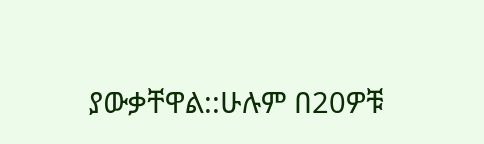ያውቃቸዋል::ሁሉም በ20ዎቹ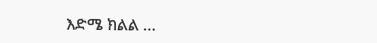እድሜ ክልል …